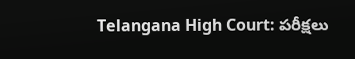Telangana High Court: పరీక్షలు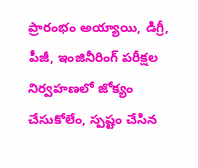ప్రారంభం అయ్యాయి, డిగ్రీ, పీజీ, ఇంజినీరింగ్‌ పరీక్షల నిర్వహణలో జోక్యం చేసుకోలేం, స్పష్టం చేసిన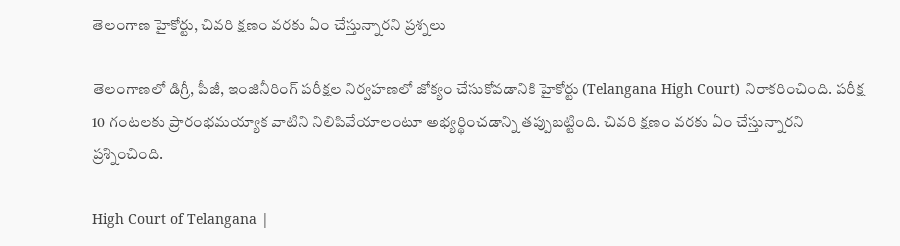తెలంగాణ హైకోర్టు, చివరి క్షణం వరకు ఏం చేస్తున్నారని ప్రశ్నలు

తెలంగాణలో డిగ్రీ, పీజీ, ఇంజినీరింగ్‌ పరీక్షల నిర్వహణలో జోక్యం చేసుకోవడానికి హైకోర్టు (Telangana High Court) నిరాకరించింది. పరీక్ష 10 గంటలకు ప్రారంభమయ్యాక వాటిని నిలిపివేయాలంటూ అభ్యర్థించడాన్ని తప్పుబట్టింది. చివరి క్షణం వరకు ఏం చేస్తున్నారని ప్రశ్నించింది.

High Court of Telangana |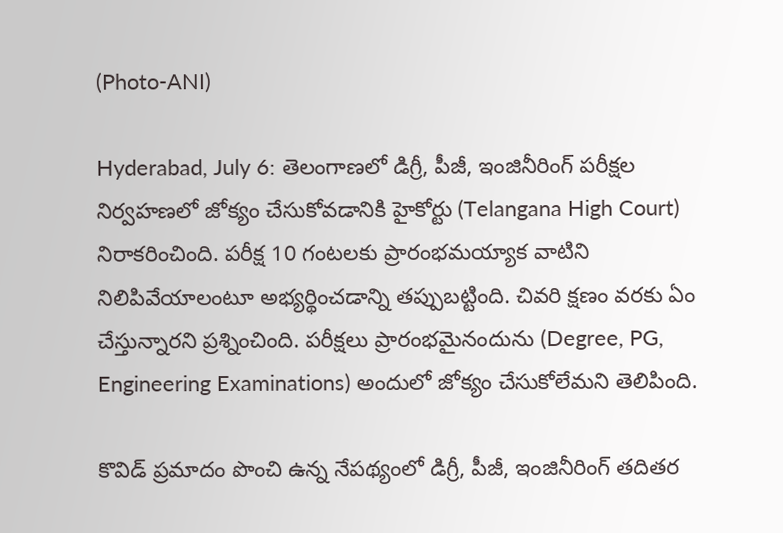(Photo-ANI)

Hyderabad, July 6: తెలంగాణలో డిగ్రీ, పీజీ, ఇంజినీరింగ్‌ పరీక్షల నిర్వహణలో జోక్యం చేసుకోవడానికి హైకోర్టు (Telangana High Court) నిరాకరించింది. పరీక్ష 10 గంటలకు ప్రారంభమయ్యాక వాటిని నిలిపివేయాలంటూ అభ్యర్థించడాన్ని తప్పుబట్టింది. చివరి క్షణం వరకు ఏం చేస్తున్నారని ప్రశ్నించింది. పరీక్షలు ప్రారంభమైనందును (Degree, PG, Engineering Examinations) అందులో జోక్యం చేసుకోలేమని తెలిపింది.

కొవిడ్‌ ప్రమాదం పొంచి ఉన్న నేపథ్యంలో డిగ్రీ, పీజీ, ఇంజినీరింగ్‌ తదితర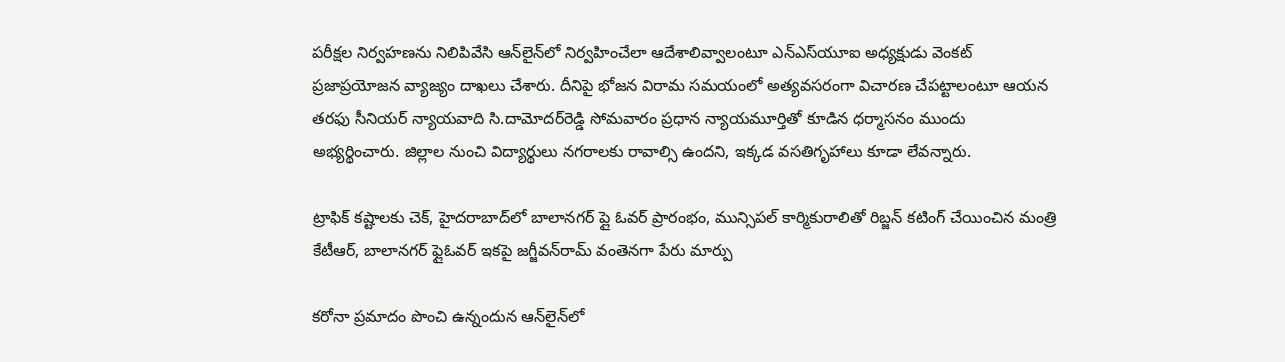పరీక్షల నిర్వహణను నిలిపివేసి ఆన్‌లైన్‌లో నిర్వహించేలా ఆదేశాలివ్వాలంటూ ఎన్‌ఎస్‌యూఐ అధ్యక్షుడు వెంకట్‌ ప్రజాప్రయోజన వ్యాజ్యం దాఖలు చేశారు. దీనిపై భోజన విరామ సమయంలో అత్యవసరంగా విచారణ చేపట్టాలంటూ ఆయన తరఫు సీనియర్‌ న్యాయవాది సి.దామోదర్‌రెడ్డి సోమవారం ప్రధాన న్యాయమూర్తితో కూడిన ధర్మాసనం ముందు అభ్యర్థించారు. జిల్లాల నుంచి విద్యార్థులు నగరాలకు రావాల్సి ఉందని, ఇక్కడ వసతిగృహాలు కూడా లేవన్నారు.

ట్రాఫిక్‌ కష్టాలకు చెక్‌, హైద‌రాబాద్‌లో బాలానగర్‌ ప్లై ఓవర్‌ ప్రారంభం, మున్సిపల్ కార్మికురాలితో రిబ్జన్ కటింగ్ చేయించిన మంత్రి కేటీఆర్, బాలానగర్‌ ఫ్లైఓవర్‌ ఇకపై జగ్జీవన్‌రామ్‌ వంతెనగా పేరు మార్పు

కరోనా ప్రమాదం పొంచి ఉన్నందున ఆన్‌లైన్‌లో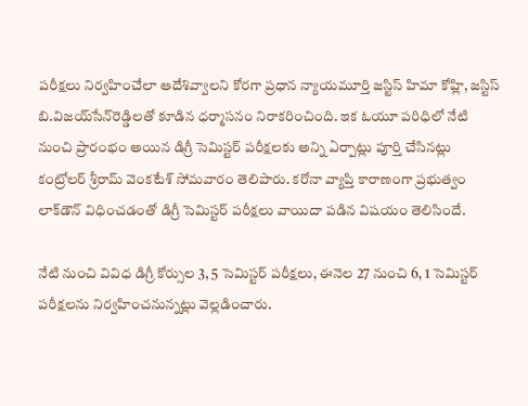పరీక్షలు నిర్వహించేలా ఆదేశివ్వాలని కోరగా ప్రధాన న్యాయమూర్తి జస్టిస్‌ హిమా కోహ్లి, జస్టిస్‌ బి.విజయ్‌సేన్‌రెడ్డిలతో కూడిన ధర్మాసనం నిరాకరించింది. ఇక ఓయూ పరిధిలో నేటి నుంచి ప్రారంభం అయిన డిగ్రీ సెమిస్టర్‌ పరీక్షలకు అన్ని ఏర్పాట్లు పూర్తి చేసినట్లు కంట్రోలర్‌ శ్రీరామ్‌ వెంకటేశ్‌ సోమవారం తెలిపారు. కరోనా వ్యాప్తి కారాణంగా ప్రభుత్వం లాక్‌డౌన్‌ విధించడంతో డిగ్రీ సెమిస్టర్‌ పరీక్షలు వాయిదా పడిన విషయం తెలిసిందే.

నేటి నుంచి వివిధ డిగ్రీ కోర్సుల 3, 5 సెమిస్టర్‌ పరీక్షలు, ఈనెల 27 నుంచి 6, 1 సెమిస్టర్‌ పరీక్షలను నిర్వహించనున్నట్లు వెల్లడించారు.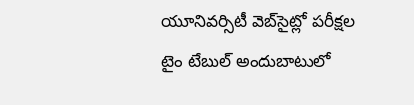యూనివర్సిటీ వెబ్‌సైట్లో పరీక్షల టైం టేబుల్‌ అందుబాటులో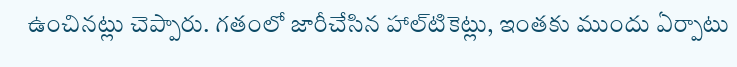ఉంచినట్లు చెప్పారు. గతంలో జారీచేసిన హాల్‌టికెట్లు, ఇంతకు ముందు ఏర్పాటు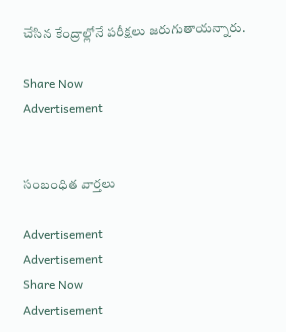చేసిన కేంద్రాల్లోనే పరీక్షలు జరుగుతాయన్నారు.

Share Now
Advertisement


సంబంధిత వార్తలు

Advertisement
Advertisement
Share Now
Advertisement